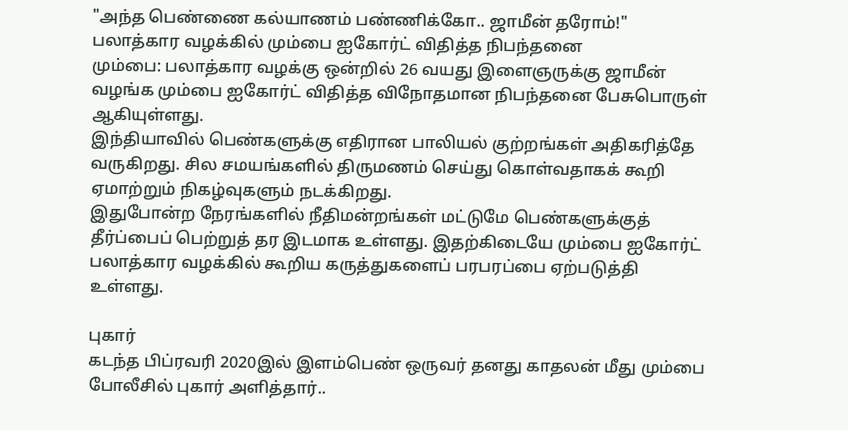"அந்த பெண்ணை கல்யாணம் பண்ணிக்கோ.. ஜாமீன் தரோம்!" பலாத்கார வழக்கில் மும்பை ஐகோர்ட் விதித்த நிபந்தனை
மும்பை: பலாத்கார வழக்கு ஒன்றில் 26 வயது இளைஞருக்கு ஜாமீன் வழங்க மும்பை ஐகோர்ட் விதித்த விநோதமான நிபந்தனை பேசுபொருள் ஆகியுள்ளது.
இந்தியாவில் பெண்களுக்கு எதிரான பாலியல் குற்றங்கள் அதிகரித்தே வருகிறது. சில சமயங்களில் திருமணம் செய்து கொள்வதாகக் கூறி ஏமாற்றும் நிகழ்வுகளும் நடக்கிறது.
இதுபோன்ற நேரங்களில் நீதிமன்றங்கள் மட்டுமே பெண்களுக்குத் தீர்ப்பைப் பெற்றுத் தர இடமாக உள்ளது. இதற்கிடையே மும்பை ஐகோர்ட் பலாத்கார வழக்கில் கூறிய கருத்துகளைப் பரபரப்பை ஏற்படுத்தி உள்ளது.

புகார்
கடந்த பிப்ரவரி 2020இல் இளம்பெண் ஒருவர் தனது காதலன் மீது மும்பை போலீசில் புகார் அளித்தார்..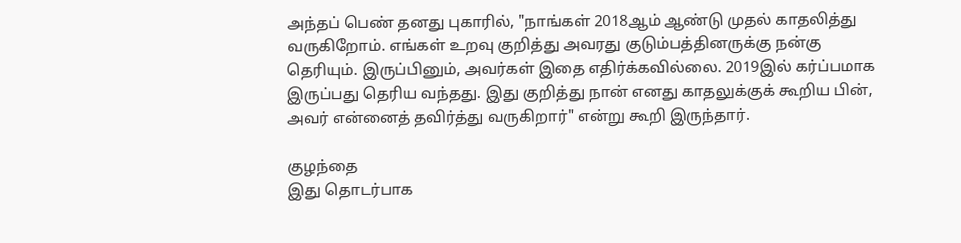அந்தப் பெண் தனது புகாரில், "நாங்கள் 2018ஆம் ஆண்டு முதல் காதலித்து வருகிறோம். எங்கள் உறவு குறித்து அவரது குடும்பத்தினருக்கு நன்கு தெரியும். இருப்பினும், அவர்கள் இதை எதிர்க்கவில்லை. 2019இல் கர்ப்பமாக இருப்பது தெரிய வந்தது. இது குறித்து நான் எனது காதலுக்குக் கூறிய பின், அவர் என்னைத் தவிர்த்து வருகிறார்" என்று கூறி இருந்தார்.

குழந்தை
இது தொடர்பாக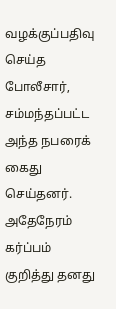வழக்குப்பதிவு செய்த போலீசார், சம்மந்தப்பட்ட அந்த நபரைக் கைது செய்தனர். அதேநேரம் கர்ப்பம் குறித்து தனது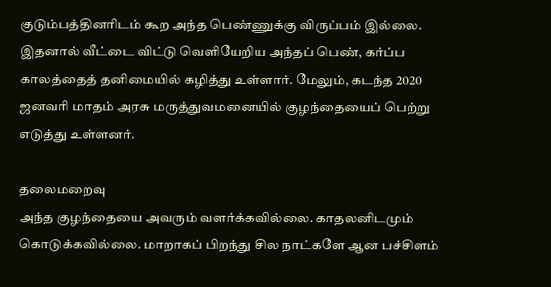குடும்பத்தினரிடம் கூற அந்த பெண்ணுக்கு விருப்பம் இல்லை. இதனால் வீட்டை விட்டு வெளியேறிய அந்தப் பெண், கர்ப்ப காலத்தைத் தனிமையில் கழித்து உள்ளார். மேலும், கடந்த 2020 ஜனவரி மாதம் அரசு மருத்துவமனையில் குழந்தையைப் பெற்று எடுத்து உள்ளனர்.

தலைமறைவு
அந்த குழந்தையை அவரும் வளர்க்கவில்லை. காதலனிடமும் கொடுக்கவில்லை. மாறாகப் பிறந்து சில நாட்களே ஆன பச்சிளம்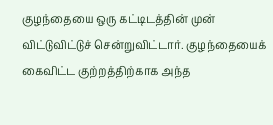குழந்தையை ஒரு கட்டிடத்தின் முன் விட்டுவிட்டுச் சென்றுவிட்டார். குழந்தையைக் கைவிட்ட குற்றத்திற்காக அந்த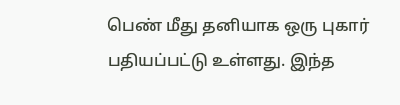பெண் மீது தனியாக ஒரு புகார் பதியப்பட்டு உள்ளது. இந்த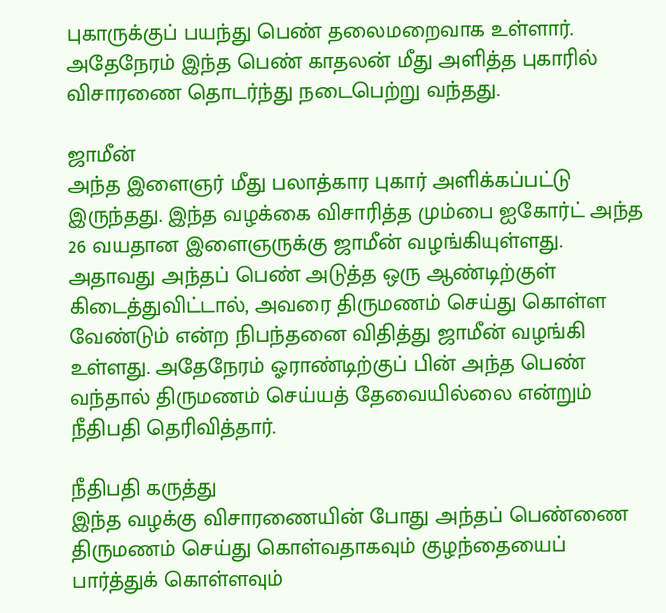புகாருக்குப் பயந்து பெண் தலைமறைவாக உள்ளார். அதேநேரம் இந்த பெண் காதலன் மீது அளித்த புகாரில் விசாரணை தொடர்ந்து நடைபெற்று வந்தது.

ஜாமீன்
அந்த இளைஞர் மீது பலாத்கார புகார் அளிக்கப்பட்டு இருந்தது. இந்த வழக்கை விசாரித்த மும்பை ஐகோர்ட் அந்த 26 வயதான இளைஞருக்கு ஜாமீன் வழங்கியுள்ளது. அதாவது அந்தப் பெண் அடுத்த ஒரு ஆண்டிற்குள் கிடைத்துவிட்டால், அவரை திருமணம் செய்து கொள்ள வேண்டும் என்ற நிபந்தனை விதித்து ஜாமீன் வழங்கி உள்ளது. அதேநேரம் ஓராண்டிற்குப் பின் அந்த பெண் வந்தால் திருமணம் செய்யத் தேவையில்லை என்றும் நீதிபதி தெரிவித்தார்.

நீதிபதி கருத்து
இந்த வழக்கு விசாரணையின் போது அந்தப் பெண்ணை திருமணம் செய்து கொள்வதாகவும் குழந்தையைப் பார்த்துக் கொள்ளவும்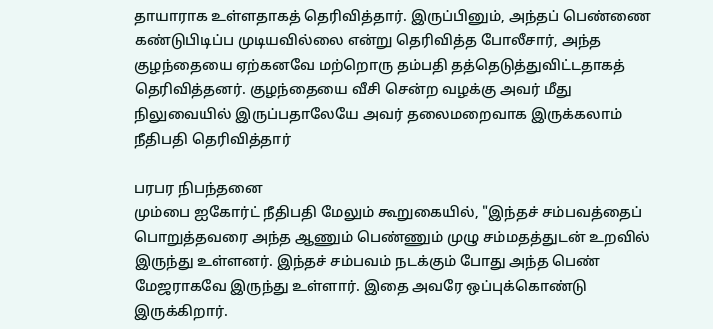தாயாராக உள்ளதாகத் தெரிவித்தார். இருப்பினும், அந்தப் பெண்ணை கண்டுபிடிப்ப முடியவில்லை என்று தெரிவித்த போலீசார், அந்த குழந்தையை ஏற்கனவே மற்றொரு தம்பதி தத்தெடுத்துவிட்டதாகத் தெரிவித்தனர். குழந்தையை வீசி சென்ற வழக்கு அவர் மீது நிலுவையில் இருப்பதாலேயே அவர் தலைமறைவாக இருக்கலாம் நீதிபதி தெரிவித்தார்

பரபர நிபந்தனை
மும்பை ஐகோர்ட் நீதிபதி மேலும் கூறுகையில், "இந்தச் சம்பவத்தைப் பொறுத்தவரை அந்த ஆணும் பெண்ணும் முழு சம்மதத்துடன் உறவில் இருந்து உள்ளனர். இந்தச் சம்பவம் நடக்கும் போது அந்த பெண் மேஜராகவே இருந்து உள்ளார். இதை அவரே ஒப்புக்கொண்டு இருக்கிறார்.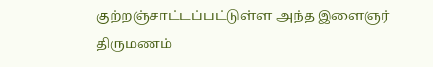குற்றஞ்சாட்டப்பட்டுள்ள அந்த இளைஞர் திருமணம்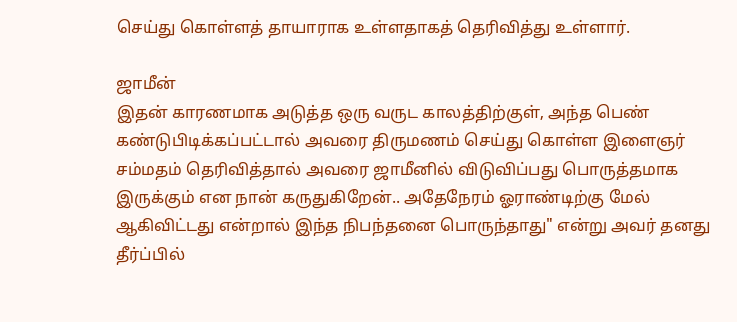செய்து கொள்ளத் தாயாராக உள்ளதாகத் தெரிவித்து உள்ளார்.

ஜாமீன்
இதன் காரணமாக அடுத்த ஒரு வருட காலத்திற்குள், அந்த பெண் கண்டுபிடிக்கப்பட்டால் அவரை திருமணம் செய்து கொள்ள இளைஞர் சம்மதம் தெரிவித்தால் அவரை ஜாமீனில் விடுவிப்பது பொருத்தமாக இருக்கும் என நான் கருதுகிறேன்.. அதேநேரம் ஓராண்டிற்கு மேல் ஆகிவிட்டது என்றால் இந்த நிபந்தனை பொருந்தாது" என்று அவர் தனது தீர்ப்பில்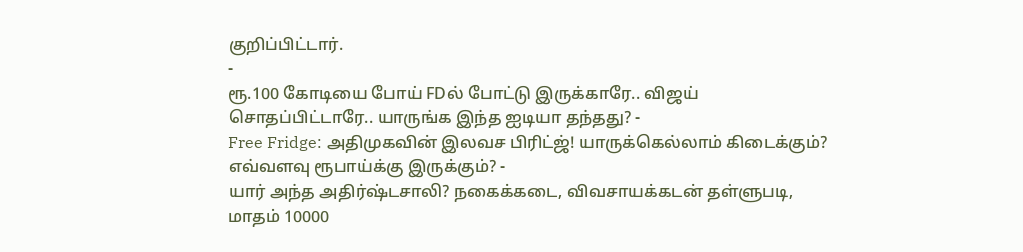குறிப்பிட்டார்.
-
ரூ.100 கோடியை போய் FDல் போட்டு இருக்காரே.. விஜய் சொதப்பிட்டாரே.. யாருங்க இந்த ஐடியா தந்தது? -
Free Fridge: அதிமுகவின் இலவச பிரிட்ஜ்! யாருக்கெல்லாம் கிடைக்கும்? எவ்வளவு ரூபாய்க்கு இருக்கும்? -
யார் அந்த அதிர்ஷ்டசாலி? நகைக்கடை, விவசாயக்கடன் தள்ளுபடி, மாதம் 10000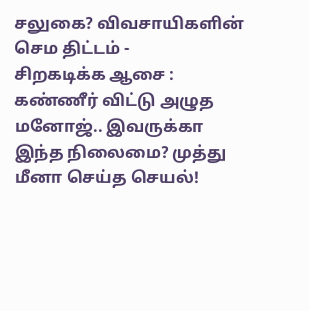சலுகை? விவசாயிகளின் செம திட்டம் -
சிறகடிக்க ஆசை : கண்ணீர் விட்டு அழுத மனோஜ்.. இவருக்கா இந்த நிலைமை? முத்து மீனா செய்த செயல்!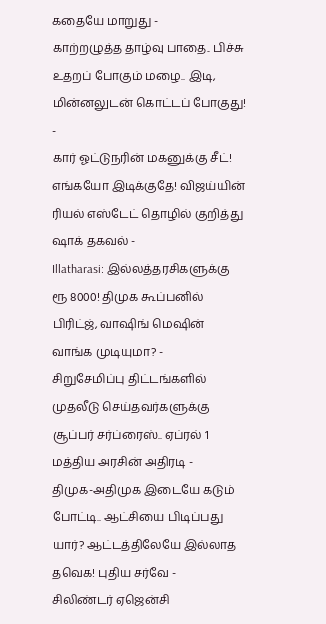கதையே மாறுது -
காற்றழுத்த தாழ்வு பாதை.. பிச்சு உதறப் போகும் மழை.. இடி, மின்னலுடன் கொட்டப் போகுது! -
கார் ஓட்டுநரின் மகனுக்கு சீட்! எங்கயோ இடிக்குதே! விஜய்யின் ரியல் எஸ்டேட் தொழில் குறித்து ஷாக் தகவல் -
Illatharasi: இல்லத்தரசிகளுக்கு ரூ 8000! திமுக கூப்பனில் பிரிட்ஜ், வாஷிங் மெஷின் வாங்க முடியுமா? -
சிறுசேமிப்பு திட்டங்களில் முதலீடு செய்தவர்களுக்கு சூப்பர் சர்ப்ரைஸ்.. ஏப்ரல் 1 மத்திய அரசின் அதிரடி -
திமுக-அதிமுக இடையே கடும் போட்டி.. ஆட்சியை பிடிப்பது யார்? ஆட்டத்திலேயே இல்லாத தவெக! புதிய சர்வே -
சிலிண்டர் ஏஜென்சி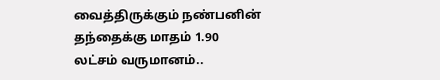வைத்திருக்கும் நண்பனின் தந்தைக்கு மாதம் 1.90 லட்சம் வருமானம்..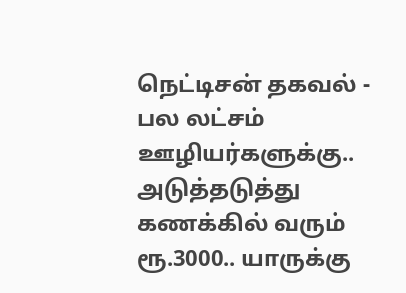நெட்டிசன் தகவல் -
பல லட்சம் ஊழியர்களுக்கு.. அடுத்தடுத்து கணக்கில் வரும் ரூ.3000.. யாருக்கு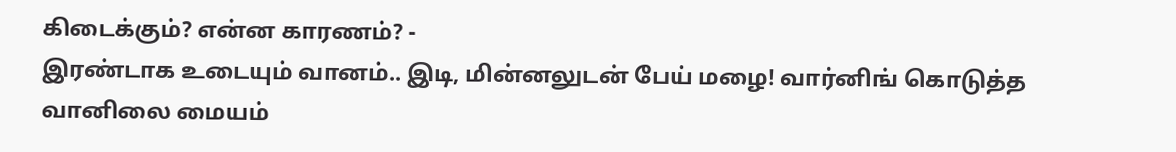கிடைக்கும்? என்ன காரணம்? -
இரண்டாக உடையும் வானம்.. இடி, மின்னலுடன் பேய் மழை! வார்னிங் கொடுத்த வானிலை மையம்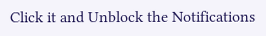Click it and Unblock the Notifications